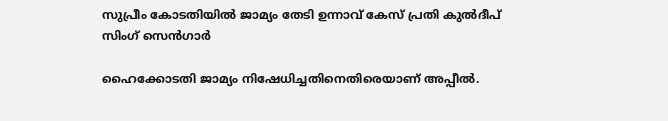സുപ്രീം കോടതിയില്‍ ജാമ്യം തേടി ഉന്നാവ് കേസ് പ്രതി കുല്‍ദീപ് സിംഗ് സെന്‍ഗാര്‍

ഹൈക്കോടതി ജാമ്യം നിഷേധിച്ചതിനെതിരെയാണ് അപ്പീല്‍.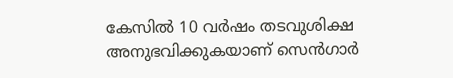കേസില്‍ 10 വര്‍ഷം തടവുശിക്ഷ അനുഭവിക്കുകയാണ് സെന്‍ഗാര്‍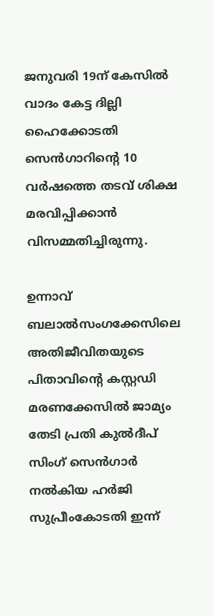ജനുവരി 19ന് കേസില്‍ വാദം കേട്ട ദില്ലി ഹൈക്കോടതി സെന്‍ഗാറിന്റെ 10 വര്‍ഷത്തെ തടവ് ശിക്ഷ മരവിപ്പിക്കാന്‍ വിസമ്മതിച്ചിരുന്നു.

ഉന്നാവ് ബലാല്‍സംഗക്കേസിലെ അതിജീവിതയുടെ പിതാവിന്റെ കസ്റ്റഡി മരണക്കേസില്‍ ജാമ്യം തേടി പ്രതി കുല്‍ദീപ് സിംഗ് സെന്‍ഗാര്‍ നല്‍കിയ ഹര്‍ജി സുപ്രീംകോടതി ഇന്ന്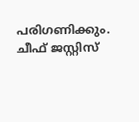പരിഗണിക്കും. ചീഫ് ജസ്റ്റിസ്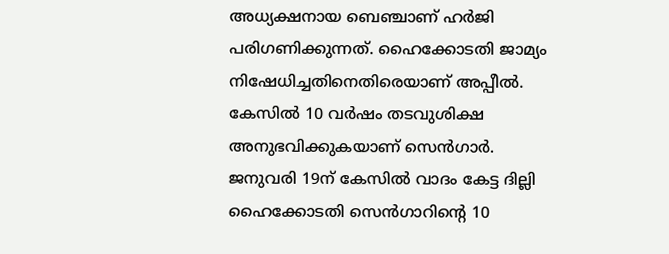അധ്യക്ഷനായ ബെഞ്ചാണ് ഹര്‍ജി പരിഗണിക്കുന്നത്. ഹൈക്കോടതി ജാമ്യം നിഷേധിച്ചതിനെതിരെയാണ് അപ്പീല്‍. കേസില്‍ 10 വര്‍ഷം തടവുശിക്ഷ അനുഭവിക്കുകയാണ് സെന്‍ഗാര്‍. ജനുവരി 19ന് കേസില്‍ വാദം കേട്ട ദില്ലി ഹൈക്കോടതി സെന്‍ഗാറിന്റെ 10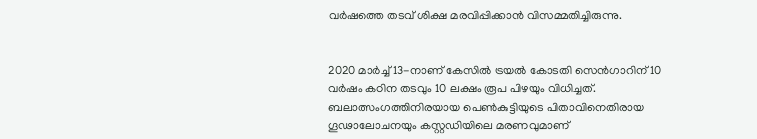വര്‍ഷത്തെ തടവ് ശിക്ഷ മരവിപ്പിക്കാന്‍ വിസമ്മതിച്ചിരുന്നു.


2020 മാര്‍ച്ച് 13-നാണ് കേസില്‍ ട്രയല്‍ കോടതി സെന്‍ഗാറിന് 10 വര്‍ഷം കഠിന തടവും 10 ലക്ഷം രൂപ പിഴയും വിധിച്ചത്. ബലാത്സംഗത്തിനിരയായ പെണ്‍കുട്ടിയുടെ പിതാവിനെതിരായ ഗൂഢാലോചനയും കസ്റ്റഡിയിലെ മരണവുമാണ്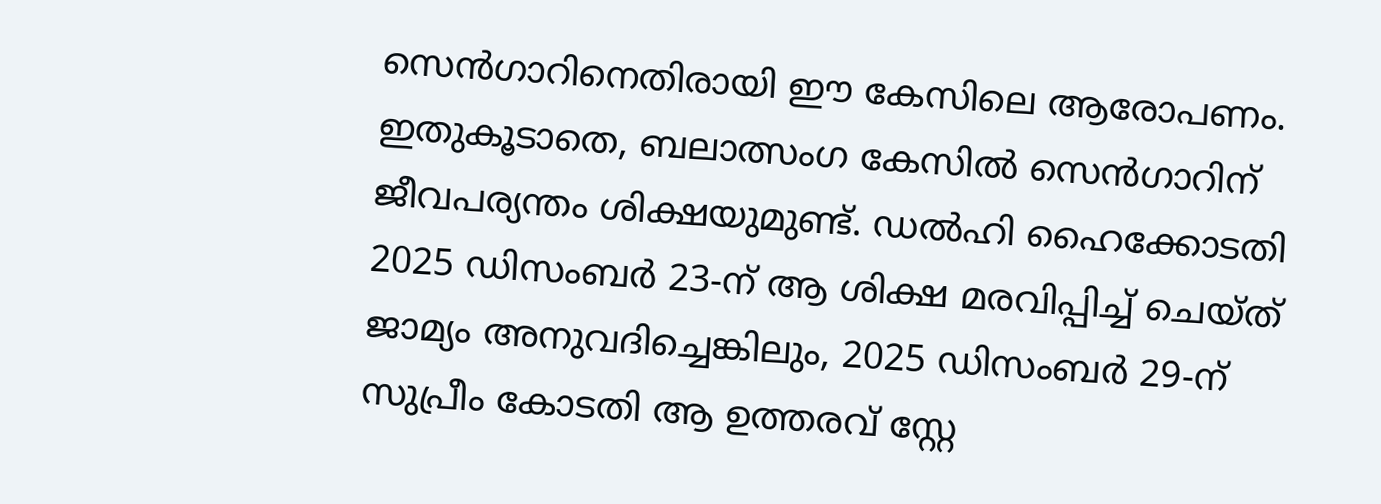സെന്‍ഗാറിനെതിരായി ഈ കേസിലെ ആരോപണം. ഇതുകൂടാതെ, ബലാത്സംഗ കേസില്‍ സെന്‍ഗാറിന് ജീവപര്യന്തം ശിക്ഷയുമുണ്ട്. ഡല്‍ഹി ഹൈക്കോടതി 2025 ഡിസംബര്‍ 23-ന് ആ ശിക്ഷ മരവിപ്പിച്ച് ചെയ്ത് ജാമ്യം അനുവദിച്ചെങ്കിലും, 2025 ഡിസംബര്‍ 29-ന് സുപ്രീം കോടതി ആ ഉത്തരവ് സ്റ്റേ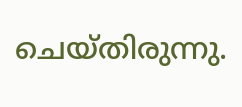ചെയ്തിരുന്നു.